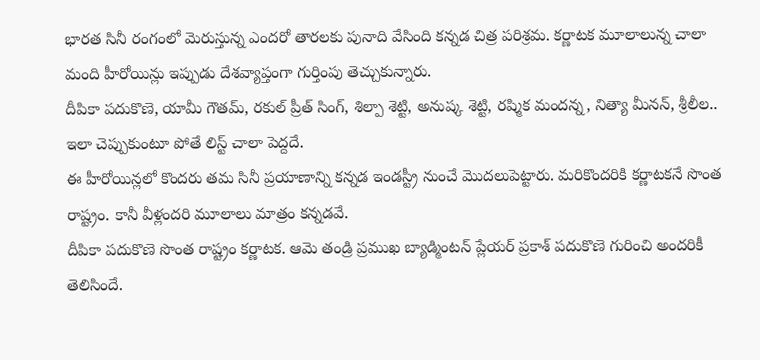భారత సినీ రంగంలో మెరుస్తున్న ఎందరో తారలకు పునాది వేసింది కన్నడ చిత్ర పరిశ్రమ. కర్ణాటక మూలాలున్న చాలా మంది హీరోయిన్లు ఇప్పుడు దేశవ్యాప్తంగా గుర్తింపు తెచ్చుకున్నారు.
దీపికా పదుకొణె, యామీ గౌతమ్, రకుల్ ప్రీత్ సింగ్, శిల్పా శెట్టి, అనుష్క శెట్టి, రష్మిక మందన్న, నిత్యా మీనన్, శ్రీలీల.. ఇలా చెప్పుకుంటూ పోతే లిస్ట్ చాలా పెద్దదే.
ఈ హీరోయిన్లలో కొందరు తమ సినీ ప్రయాణాన్ని కన్నడ ఇండస్ట్రీ నుంచే మొదలుపెట్టారు. మరికొందరికి కర్ణాటకనే సొంత రాష్ట్రం. కానీ వీళ్లందరి మూలాలు మాత్రం కన్నడవే.
దీపికా పదుకొణె సొంత రాష్ట్రం కర్ణాటక. ఆమె తండ్రి ప్రముఖ బ్యాడ్మింటన్ ప్లేయర్ ప్రకాశ్ పదుకొణె గురించి అందరికీ తెలిసిందే.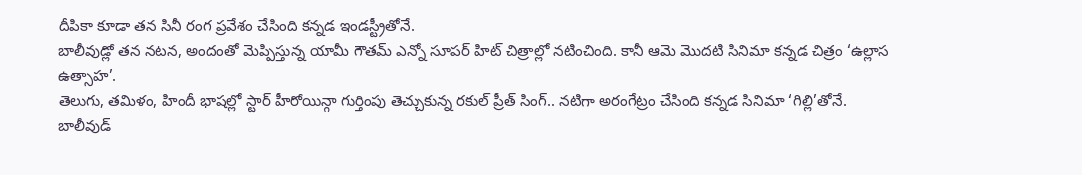దీపికా కూడా తన సినీ రంగ ప్రవేశం చేసింది కన్నడ ఇండస్ట్రీతోనే.
బాలీవుడ్లో తన నటన, అందంతో మెప్పిస్తున్న యామీ గౌతమ్ ఎన్నో సూపర్ హిట్ చిత్రాల్లో నటించింది. కానీ ఆమె మొదటి సినిమా కన్నడ చిత్రం ‘ఉల్లాస ఉత్సాహ’.
తెలుగు, తమిళం, హిందీ భాషల్లో స్టార్ హీరోయిన్గా గుర్తింపు తెచ్చుకున్న రకుల్ ప్రీత్ సింగ్.. నటిగా అరంగేట్రం చేసింది కన్నడ సినిమా ‘గిల్లి’తోనే.
బాలీవుడ్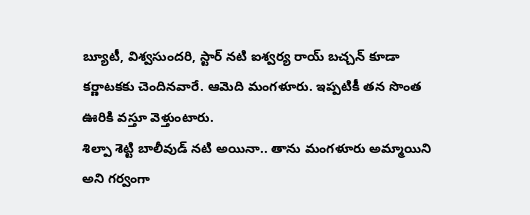బ్యూటీ, విశ్వసుందరి, స్టార్ నటి ఐశ్వర్య రాయ్ బచ్చన్ కూడా కర్ణాటకకు చెందినవారే. ఆమెది మంగళూరు. ఇప్పటికీ తన సొంత ఊరికి వస్తూ వెళ్తుంటారు.
శిల్పా శెట్టి బాలీవుడ్ నటి అయినా.. తాను మంగళూరు అమ్మాయిని అని గర్వంగా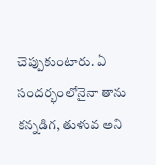చెప్పుకుంటారు. ఏ సందర్భంలోనైనా తాను కన్నడిగ, తుళువ అని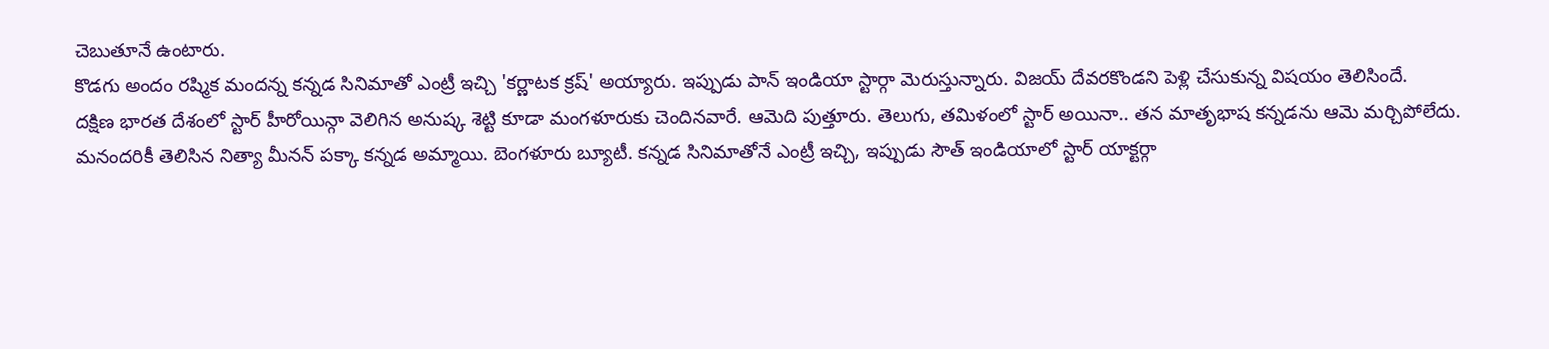చెబుతూనే ఉంటారు.
కొడగు అందం రష్మిక మందన్న కన్నడ సినిమాతో ఎంట్రీ ఇచ్చి 'కర్ణాటక క్రష్' అయ్యారు. ఇప్పుడు పాన్ ఇండియా స్టార్గా మెరుస్తున్నారు. విజయ్ దేవరకొండని పెళ్లి చేసుకున్న విషయం తెలిసిందే.
దక్షిణ భారత దేశంలో స్టార్ హీరోయిన్గా వెలిగిన అనుష్క శెట్టి కూడా మంగళూరుకు చెందినవారే. ఆమెది పుత్తూరు. తెలుగు, తమిళంలో స్టార్ అయినా.. తన మాతృభాష కన్నడను ఆమె మర్చిపోలేదు.
మనందరికీ తెలిసిన నిత్యా మీనన్ పక్కా కన్నడ అమ్మాయి. బెంగళూరు బ్యూటీ. కన్నడ సినిమాతోనే ఎంట్రీ ఇచ్చి, ఇప్పుడు సౌత్ ఇండియాలో స్టార్ యాక్టర్గా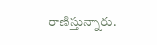రాణిస్తున్నారు.